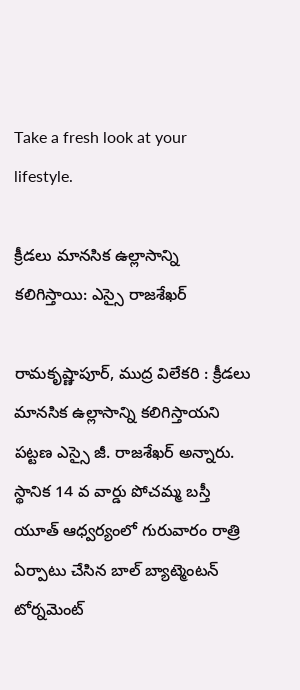Take a fresh look at your lifestyle.

క్రీడలు మానసిక ఉల్లాసాన్ని కలిగిస్తాయి: ఎస్సై రాజశేఖర్

రామకృష్ణాపూర్, ముద్ర విలేకరి : క్రీడలు మానసిక ఉల్లాసాన్ని కలిగిస్తాయని పట్టణ ఎస్సై జీ. రాజశేఖర్ అన్నారు. స్థానిక 14 వ వార్డు పోచమ్మ బస్తీ యూత్ ఆధ్వర్యంలో గురువారం రాత్రి ఏర్పాటు చేసిన బాల్ బ్యాట్మెంటన్ టోర్నమెంట్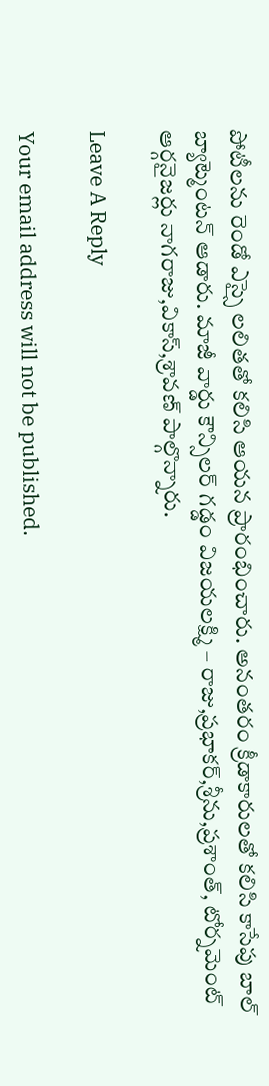పోటీలను రెండో ఎస్సై లలితతో కలిసి ఆయన ప్రారంభించారు. అనంతరం క్రీడాకారులతో కలిసి కాసేపు బాల్ బ్యాట్మెంటన్ ఆడారు. మాజీ వార్డు కౌన్సిలర్ గడ్డం విజయలక్ష్మి – రాజు,ప్రభాకర్,శ్రీను,ప్రశాంత్, టోర్నమెంట్ ఆర్గనైజర్లు నాగరాజు,వికాస్,శ్రావణ్ పాల్గొన్నారు.

Leave A Reply

Your email address will not be published.